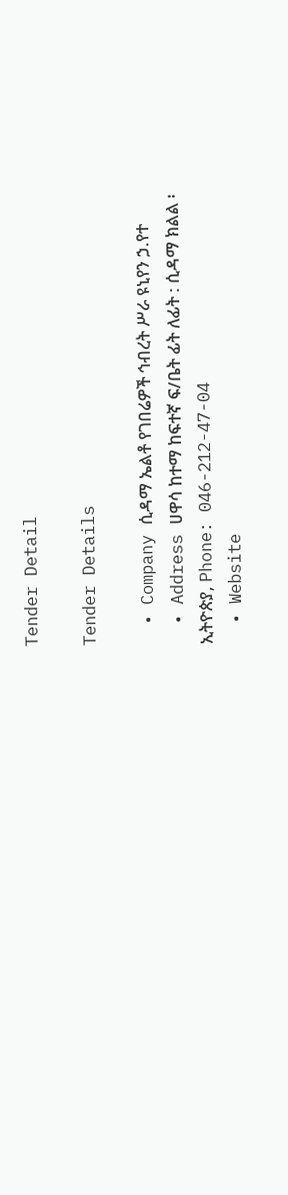Tender Detail

Tender Details

  • Company ሲዳማ ኤልቶ የገበሬዎች ኅብረት ሥራ ዩኒየን ኃ.የተ
  • Address ሀዋሳ ከተማ ከፍተኛ ፍ/ቤት ፊት ለፊት : ሲዳማ ክልል ፡ ኢትዮጵያ, Phone: 046-212-47-04
  • Website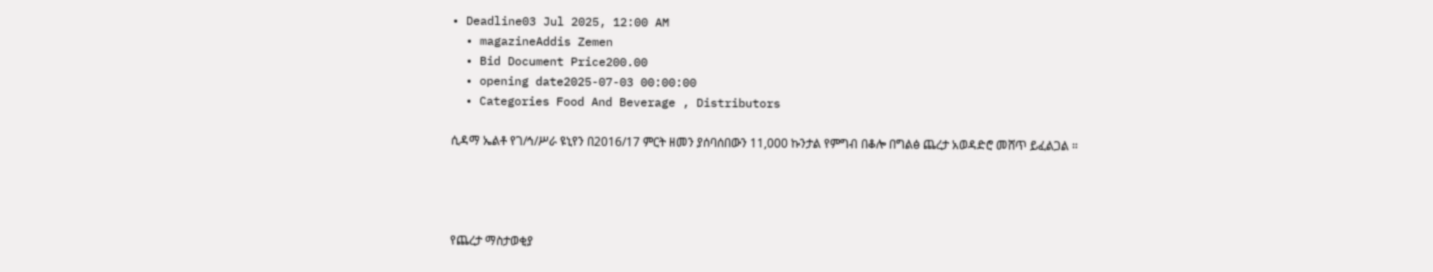• Deadline03 Jul 2025, 12:00 AM
  • magazineAddis Zemen
  • Bid Document Price200.00
  • opening date2025-07-03 00:00:00
  • Categories Food And Beverage , Distributors

ሲዳማ ኤልቶ የገ/ኅ/ሥራ ዩኒየን በ2016/17 ምርት ዘመን ያሰባሰበውን 11,000 ኩንታል የምግብ በቆሎ በግልፅ ጨረታ አወዳድሮ መሸጥ ይፈልጋል ።




የጨረታ ማስታወቂያ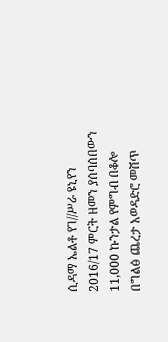ሲዳማ ኤልቶ የገ//ሥራ ዩኒየን 2016/17 ምርት ዘመን ያሰባሰበውን 11,000 ኩንታል የምግብ በቆሎ በግልፅ ጨረታ አወዳድሮ መሸጥ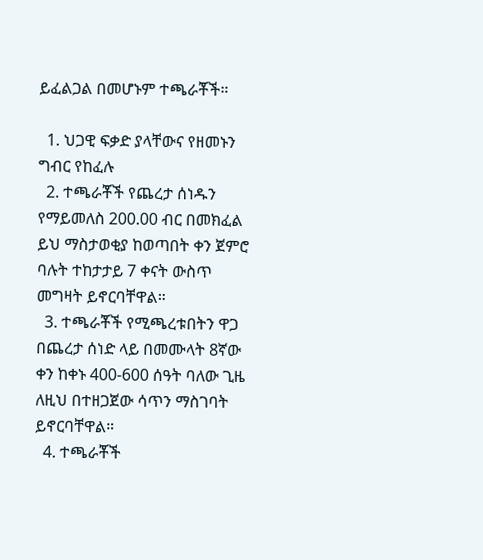ይፈልጋል በመሆኑም ተጫራቾች።

  1. ህጋዊ ፍቃድ ያላቸውና የዘመኑን ግብር የከፈሉ
  2. ተጫራቾች የጨረታ ሰነዱን የማይመለስ 200.00 ብር በመክፈል ይህ ማስታወቂያ ከወጣበት ቀን ጀምሮ ባሉት ተከታታይ 7 ቀናት ውስጥ መግዛት ይኖርባቸዋል።
  3. ተጫራቾች የሚጫረቱበትን ዋጋ በጨረታ ሰነድ ላይ በመሙላት 8ኛው ቀን ከቀኑ 400-600 ሰዓት ባለው ጊዜ ለዚህ በተዘጋጀው ሳጥን ማስገባት ይኖርባቸዋል።
  4. ተጫራቾች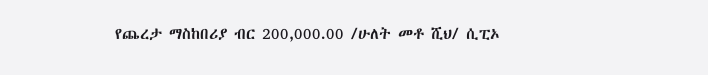የጨረታ ማስከበሪያ ብር 200,000.00 /ሁለት መቶ ሺህ/ ሲፒኦ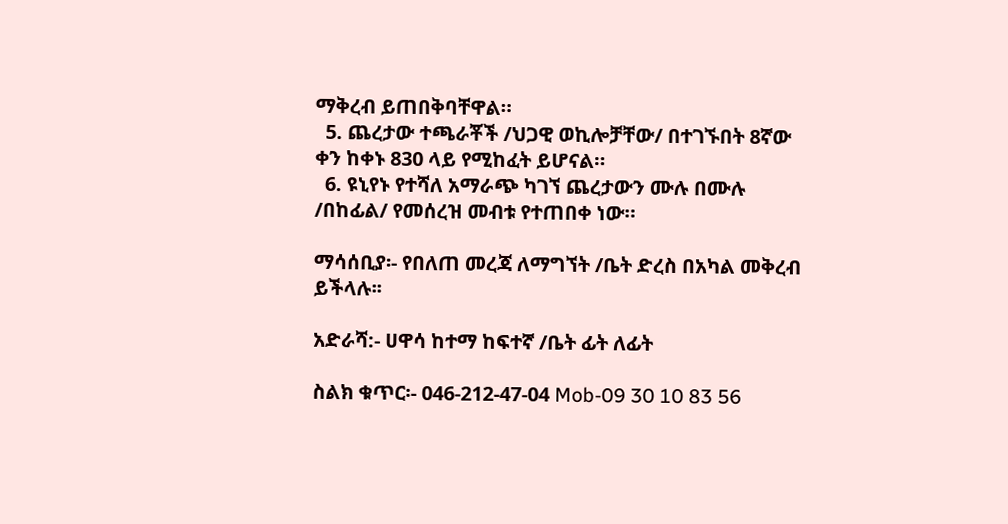ማቅረብ ይጠበቅባቸዋል።
  5. ጨረታው ተጫራቾች /ህጋዊ ወኪሎቻቸው/ በተገኙበት 8ኛው ቀን ከቀኑ 830 ላይ የሚከፈት ይሆናል።
  6. ዩኒየኑ የተሻለ አማራጭ ካገኘ ጨረታውን ሙሉ በሙሉ /በከፊል/ የመሰረዝ መብቱ የተጠበቀ ነው።

ማሳሰቢያ፡- የበለጠ መረጃ ለማግኘት /ቤት ድረስ በአካል መቅረብ ይችላሉ፡፡

አድራሻ:- ሀዋሳ ከተማ ከፍተኛ /ቤት ፊት ለፊት

ስልክ ቁጥር፡- 046-212-47-04 Mob-09 30 10 83 56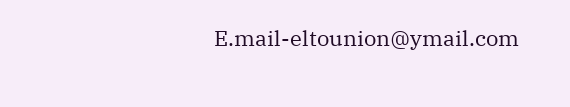E.mail-eltounion@ymail.com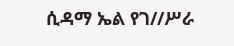ሲዳማ ኤል የገ//ሥራ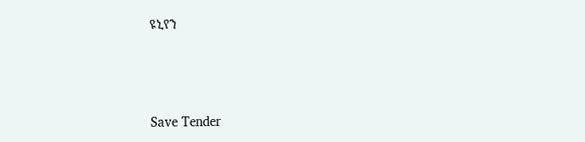ዩኒየን



Save Tender